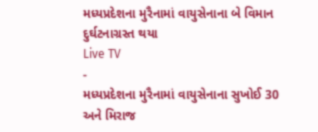મધ્યપ્રદેશના મુરૈનામાં વાયુસેનાના બે વિમાન દુર્ઘટનાગ્રસ્ત થયા
Live TV
-
મધ્યપ્રદેશના મુરૈનામાં વાયુસેનાના સુખોઈ 30 અને મિરાજ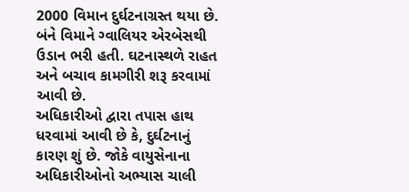2000 વિમાન દુર્ઘટનાગ્રસ્ત થયા છે. બંને વિમાને ગ્વાલિયર એરબેસથી ઉડાન ભરી હતી. ઘટનાસ્થળે રાહત અને બચાવ કામગીરી શરૂ કરવામાં આવી છે.
અધિકારીઓ દ્વારા તપાસ હાથ ધરવામાં આવી છે કે, દુર્ઘટનાનું કારણ શું છે. જોકે વાયુસેનાના અધિકારીઓનો અભ્યાસ ચાલી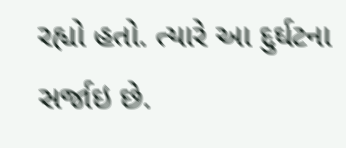રહ્યો હતો. ત્યારે આ દુર્ઘટના સર્જાઇ છે.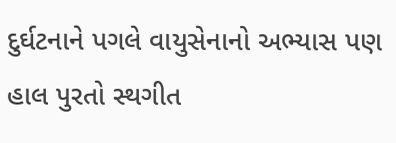દુર્ઘટનાને પગલે વાયુસેનાનો અભ્યાસ પણ હાલ પુરતો સ્થગીત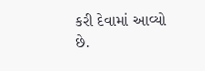કરી દેવામાં આવ્યો છે.